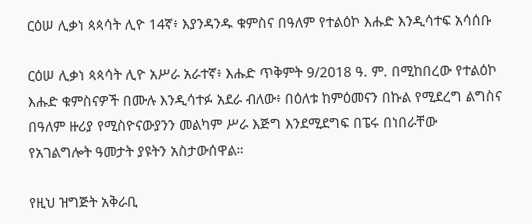ርዕሠ ሊቃነ ጳጳሳት ሊዮ 14ኛ፥ እያንዳንዱ ቁምስና በዓለም የተልዕኮ እሑድ እንዲሳተፍ አሳሰቡ

ርዕሠ ሊቃነ ጳጳሳት ሊዮ አሥራ አራተኛ፥ እሑድ ጥቅምት 9/2018 ዓ. ም. በሚከበረው የተልዕኮ እሑድ ቁምስናዎች በሙሉ እንዲሳተፉ አደራ ብለው፥ በዕለቱ ከምዕመናን በኩል የሚደረግ ልግስና በዓለም ዙሪያ የሚስዮናውያንን መልካም ሥራ እጅግ እንደሚደግፍ በፔሩ በነበራቸው የአገልግሎት ዓመታት ያዩትን አስታውሰዋል።

የዚህ ዝግጅት አቅራቢ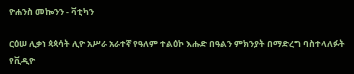ዮሐንስ መኰንን - ቫቲካን

ርዕሠ ሊቃነ ጳጳሳት ሊዮ አሥራ አራተኛ የዓለም ተልዕኮ እሑድ በዓልን ምክንያት በማድረግ ባስተላለፉት የቪዲዮ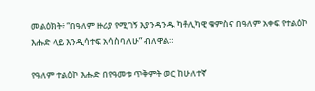መልዕክት፥ “በዓለም ዙሪያ የሚገኝ እያንዳንዱ ካቶሊካዊ ቁምስና በዓለም አቀፍ የተልዕኮ እሑድ ላይ እንዲሳተፍ አሳስባለሁ” ብለዋል።

የዓለም ተልዕኮ እሑድ በየዓመቱ ጥቅምት ወር ከሁለተኛ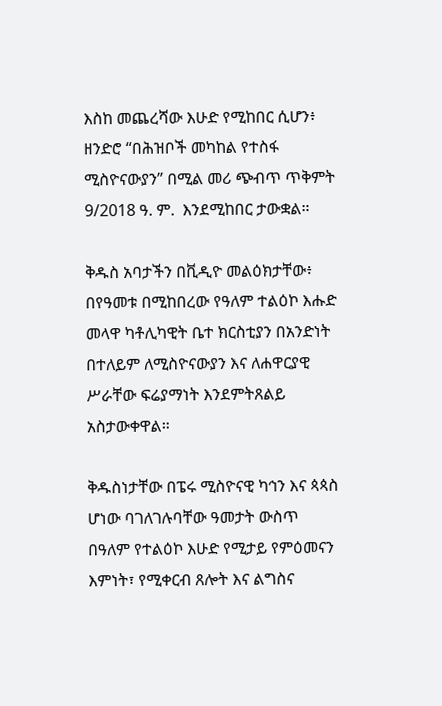እስከ መጨረሻው እሁድ የሚከበር ሲሆን፥ ዘንድሮ “በሕዝቦች መካከል የተስፋ ሚስዮናውያን” በሚል መሪ ጭብጥ ጥቅምት 9/2018 ዓ. ም.  እንደሚከበር ታውቋል።

ቅዱስ አባታችን በቪዲዮ መልዕክታቸው፥ በየዓመቱ በሚከበረው የዓለም ተልዕኮ እሑድ መላዋ ካቶሊካዊት ቤተ ክርስቲያን በአንድነት በተለይም ለሚስዮናውያን እና ለሐዋርያዊ ሥራቸው ፍሬያማነት እንደምትጸልይ አስታውቀዋል።

ቅዱስነታቸው በፔሩ ሚስዮናዊ ካኅን እና ጳጳስ ሆነው ባገለገሉባቸው ዓመታት ውስጥ በዓለም የተልዕኮ እሁድ የሚታይ የምዕመናን እምነት፣ የሚቀርብ ጸሎት እና ልግስና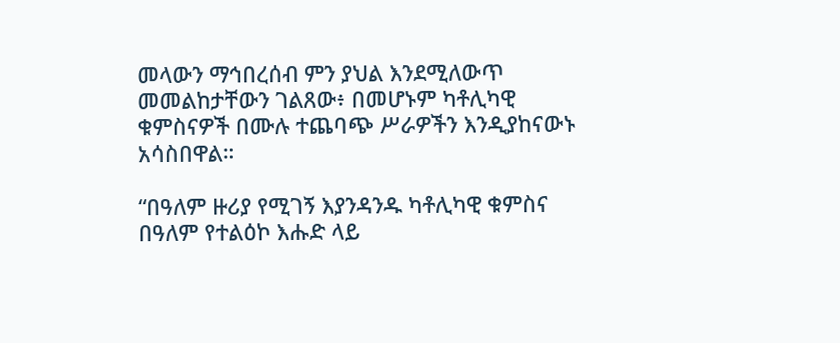መላውን ማኅበረሰብ ምን ያህል እንደሚለውጥ መመልከታቸውን ገልጸው፥ በመሆኑም ካቶሊካዊ ቁምስናዎች በሙሉ ተጨባጭ ሥራዎችን እንዲያከናውኑ አሳስበዋል።

“በዓለም ዙሪያ የሚገኝ እያንዳንዱ ካቶሊካዊ ቁምስና በዓለም የተልዕኮ እሑድ ላይ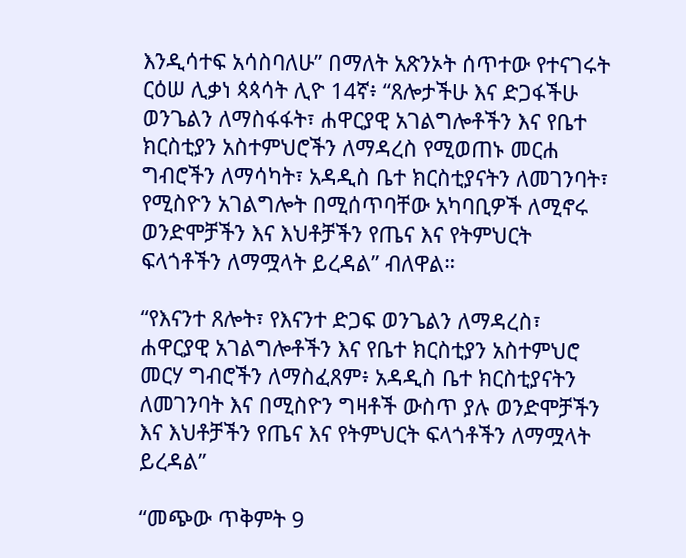እንዲሳተፍ አሳስባለሁ” በማለት አጽንኦት ሰጥተው የተናገሩት ርዕሠ ሊቃነ ጳጳሳት ሊዮ 14ኛ፥ “ጸሎታችሁ እና ድጋፋችሁ ወንጌልን ለማስፋፋት፣ ሐዋርያዊ አገልግሎቶችን እና የቤተ ክርስቲያን አስተምህሮችን ለማዳረስ የሚወጠኑ መርሐ ግብሮችን ለማሳካት፣ አዳዲስ ቤተ ክርስቲያናትን ለመገንባት፣ የሚስዮን አገልግሎት በሚሰጥባቸው አካባቢዎች ለሚኖሩ ወንድሞቻችን እና እህቶቻችን የጤና እና የትምህርት ፍላጎቶችን ለማሟላት ይረዳል” ብለዋል።

“የእናንተ ጸሎት፣ የእናንተ ድጋፍ ወንጌልን ለማዳረስ፣ ሐዋርያዊ አገልግሎቶችን እና የቤተ ክርስቲያን አስተምህሮ መርሃ ግብሮችን ለማስፈጸም፥ አዳዲስ ቤተ ክርስቲያናትን ለመገንባት እና በሚስዮን ግዛቶች ውስጥ ያሉ ወንድሞቻችን እና እህቶቻችን የጤና እና የትምህርት ፍላጎቶችን ለማሟላት ይረዳል”

“መጭው ጥቅምት 9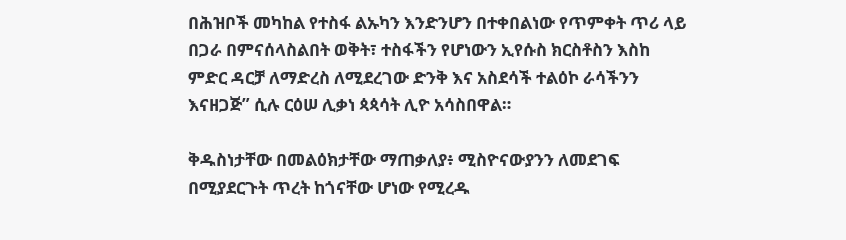በሕዝቦች መካከል የተስፋ ልኡካን እንድንሆን በተቀበልነው የጥምቀት ጥሪ ላይ በጋራ በምናሰላስልበት ወቅት፣ ተስፋችን የሆነውን ኢየሱስ ክርስቶስን እስከ ምድር ዳርቻ ለማድረስ ለሚደረገው ድንቅ እና አስደሳች ተልዕኮ ራሳችንን እናዘጋጅ” ሲሉ ርዕሠ ሊቃነ ጳጳሳት ሊዮ አሳስበዋል።

ቅዱስነታቸው በመልዕክታቸው ማጠቃለያ፥ ሚስዮናውያንን ለመደገፍ በሚያደርጉት ጥረት ከጎናቸው ሆነው የሚረዱ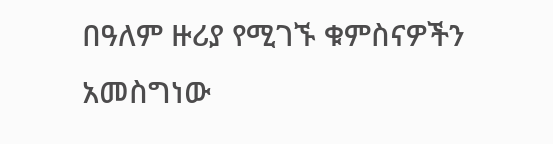በዓለም ዙሪያ የሚገኙ ቁምስናዎችን አመስግነው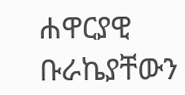ሐዋርያዊ ቡራኬያቸውን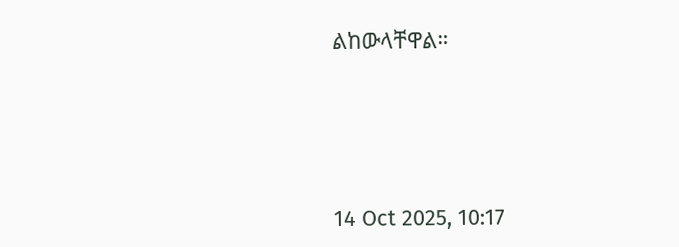ልከውላቸዋል።





14 Oct 2025, 10:17